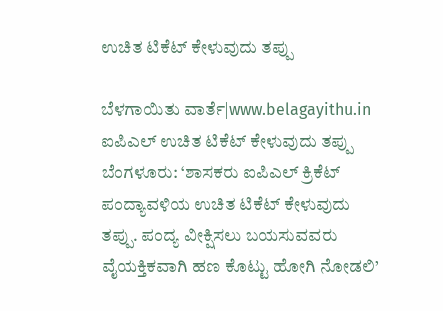ಉಚಿತ ಟಿಕೆಟ್ ಕೇಳುವುದು ತಪ್ಪು

ಬೆಳಗಾಯಿತು ವಾರ್ತೆ|www.belagayithu.in
ಐಪಿಎಲ್ ಉಚಿತ ಟಿಕೆಟ್ ಕೇಳುವುದು ತಪ್ಪು
ಬೆಂಗಳೂರು: ‘ಶಾಸಕರು ಐಪಿಎಲ್ ಕ್ರಿಕೆಟ್‌ ಪಂದ್ಯಾವಳಿಯ ಉಚಿತ ಟಿಕೆಟ್ ಕೇಳುವುದು ತಪ್ಪು. ಪಂದ್ಯ ವೀಕ್ಷಿಸಲು ಬಯಸುವವರು ವೈಯಕ್ತಿಕವಾಗಿ ಹಣ ಕೊಟ್ಟು ಹೋಗಿ ನೋಡಲಿ’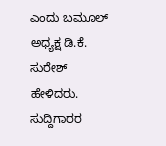ಎಂದು ಬಮೂಲ್ ಅಧ್ಯಕ್ಷ ಡಿ.ಕೆ. ಸುರೇಶ್ ಹೇಳಿದರು.
ಸುದ್ದಿಗಾರರ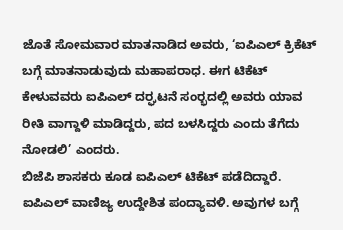ಜೊತೆ ಸೋಮವಾರ ಮಾತನಾಡಿದ ಅವರು, ‘ಐಪಿಎಲ್‌ ಕ್ರಿಕೆಟ್‌ ಬಗ್ಗೆ ಮಾತನಾಡುವುದು ಮಹಾಪರಾಧ. ಈಗ ಟಿಕೆಟ್‌ ಕೇಳುವವರು ಐಪಿಎಲ್ ದರ‍್ಘಟನೆ ಸಂರ‍್ಭದಲ್ಲಿ ಅವರು ಯಾವ ರೀತಿ ವಾಗ್ದಾಳಿ ಮಾಡಿದ್ದರು, ಪದ ಬಳಸಿದ್ದರು ಎಂದು ತೆಗೆದು ನೋಡಲಿ’ ಎಂದರು.
ಬಿಜೆಪಿ ಶಾಸಕರು ಕೂಡ ಐಪಿಎಲ್ ಟಿಕೆಟ್ ಪಡೆದಿದ್ದಾರೆ. ಐಪಿಎಲ್ ವಾಣಿಜ್ಯ ಉದ್ದೇಶಿತ ಪಂದ್ಯಾವಳಿ. ಅವುಗಳ ಬಗ್ಗೆ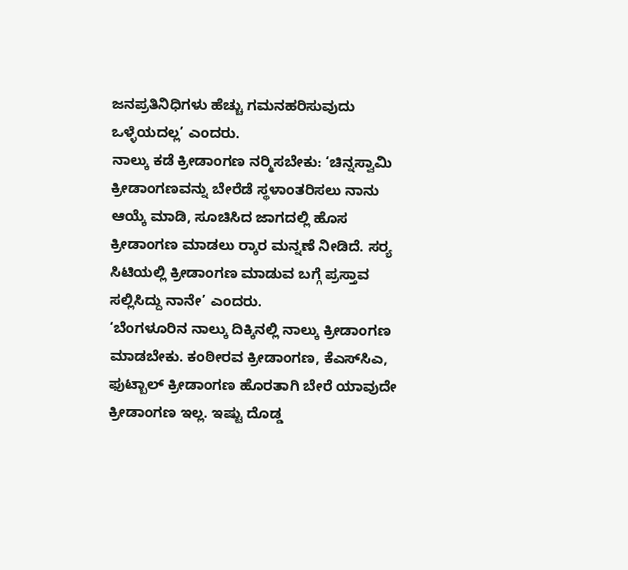ಜನಪ್ರತಿನಿಧಿಗಳು ಹೆಚ್ಚು ಗಮನಹರಿಸುವುದು ಒಳ್ಳೆಯದಲ್ಲ’ ಎಂದರು.
ನಾಲ್ಕು ಕಡೆ ಕ್ರೀಡಾಂಗಣ ನರ‍್ಮಿಸಬೇಕು: ‘ಚಿನ್ನಸ್ವಾಮಿ ಕ್ರೀಡಾಂಗಣವನ್ನು ಬೇರೆಡೆ ಸ್ಥಳಾಂತರಿಸಲು ನಾನು ಆಯ್ಕೆ ಮಾಡಿ, ಸೂಚಿಸಿದ ಜಾಗದಲ್ಲಿ ಹೊಸ ಕ್ರೀಡಾಂಗಣ ಮಾಡಲು ರ‍್ಕಾರ ಮನ್ನಣೆ ನೀಡಿದೆ. ಸರ‍್ಯ ಸಿಟಿಯಲ್ಲಿ ಕ್ರೀಡಾಂಗಣ ಮಾಡುವ ಬಗ್ಗೆ ಪ್ರಸ್ತಾವ ಸಲ್ಲಿಸಿದ್ದು ನಾನೇ’ ಎಂದರು.
‘ಬೆಂಗಳೂರಿನ ನಾಲ್ಕು ದಿಕ್ಕಿನಲ್ಲಿ ನಾಲ್ಕು ಕ್ರೀಡಾಂಗಣ ಮಾಡಬೇಕು. ಕಂಠೀರವ ಕ್ರೀಡಾಂಗಣ, ಕೆಎಸ್‌ಸಿಎ, ಫುಟ್ಬಾಲ್ ಕ್ರೀಡಾಂಗಣ ಹೊರತಾಗಿ ಬೇರೆ ಯಾವುದೇ ಕ್ರೀಡಾಂಗಣ ಇಲ್ಲ. ಇಷ್ಟು ದೊಡ್ಡ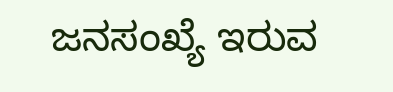ಜನಸಂಖ್ಯೆ ಇರುವ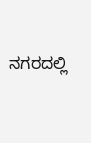ನಗರದಲ್ಲಿ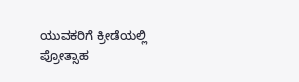ಯುವಕರಿಗೆ ಕ್ರೀಡೆಯಲ್ಲಿ ಪ್ರೋತ್ಸಾಹ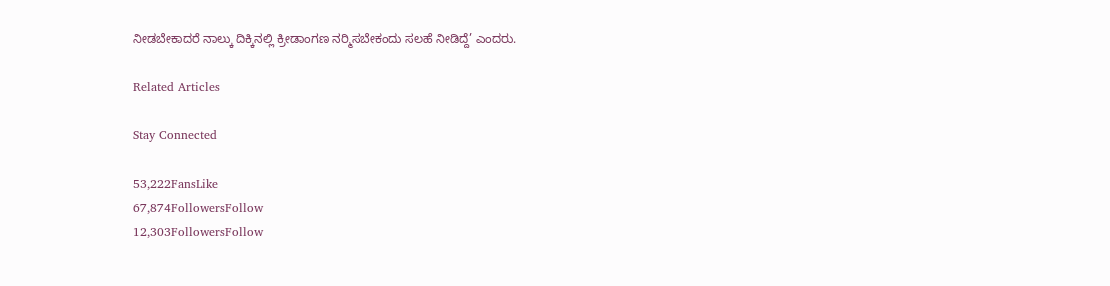ನೀಡಬೇಕಾದರೆ ನಾಲ್ಕು ದಿಕ್ಕಿನಲ್ಲಿ ಕ್ರೀಡಾಂಗಣ ನರ‍್ಮಿಸಬೇಕಂದು ಸಲಹೆ ನೀಡಿದ್ದೆ’ ಎಂದರು.

Related Articles

Stay Connected

53,222FansLike
67,874FollowersFollow
12,303FollowersFollow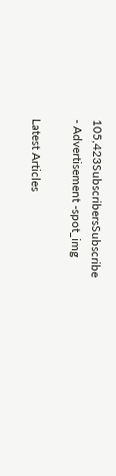105,423SubscribersSubscribe
- Advertisement -spot_img

Latest Articles